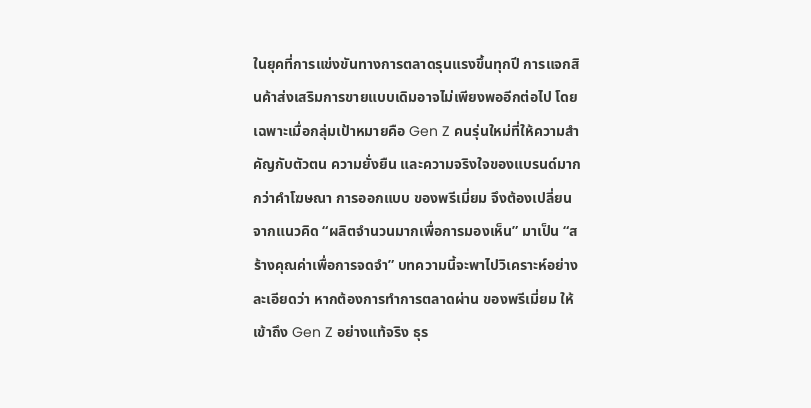ในยุคที่การแข่งขันทางการตลาดรุนแรงขึ้นทุกปี การแจกสินค้าส่งเสริมการขายแบบเดิมอาจไม่เพียงพออีกต่อไป โดยเฉพาะเมื่อกลุ่มเป้าหมายคือ Gen Z คนรุ่นใหม่ที่ให้ความสำคัญกับตัวตน ความยั่งยืน และความจริงใจของแบรนด์มากกว่าคำโฆษณา การออกแบบ ของพรีเมี่ยม จึงต้องเปลี่ยนจากแนวคิด “ผลิตจำนวนมากเพื่อการมองเห็น” มาเป็น “สร้างคุณค่าเพื่อการจดจำ” บทความนี้จะพาไปวิเคราะห์อย่างละเอียดว่า หากต้องการทำการตลาดผ่าน ของพรีเมี่ยม ให้เข้าถึง Gen Z อย่างแท้จริง ธุร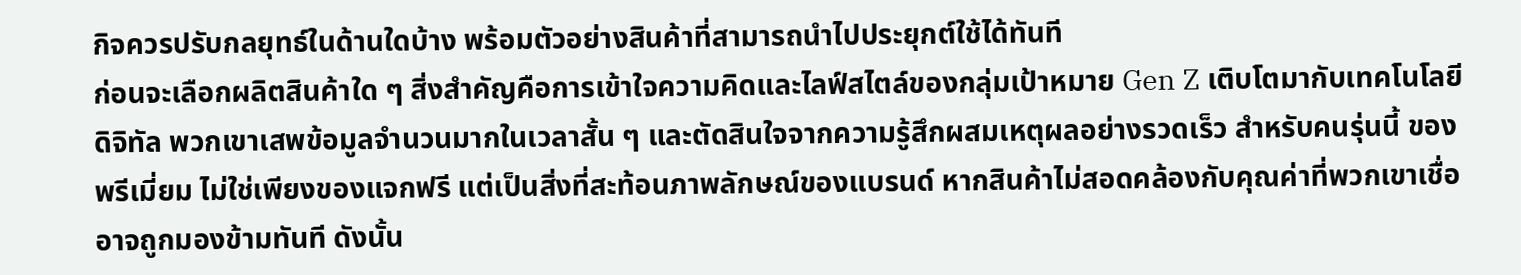กิจควรปรับกลยุทธ์ในด้านใดบ้าง พร้อมตัวอย่างสินค้าที่สามารถนำไปประยุกต์ใช้ได้ทันที
ก่อนจะเลือกผลิตสินค้าใด ๆ สิ่งสำคัญคือการเข้าใจความคิดและไลฟ์สไตล์ของกลุ่มเป้าหมาย Gen Z เติบโตมากับเทคโนโลยีดิจิทัล พวกเขาเสพข้อมูลจำนวนมากในเวลาสั้น ๆ และตัดสินใจจากความรู้สึกผสมเหตุผลอย่างรวดเร็ว สำหรับคนรุ่นนี้ ของพรีเมี่ยม ไม่ใช่เพียงของแจกฟรี แต่เป็นสิ่งที่สะท้อนภาพลักษณ์ของแบรนด์ หากสินค้าไม่สอดคล้องกับคุณค่าที่พวกเขาเชื่อ อาจถูกมองข้ามทันที ดังนั้น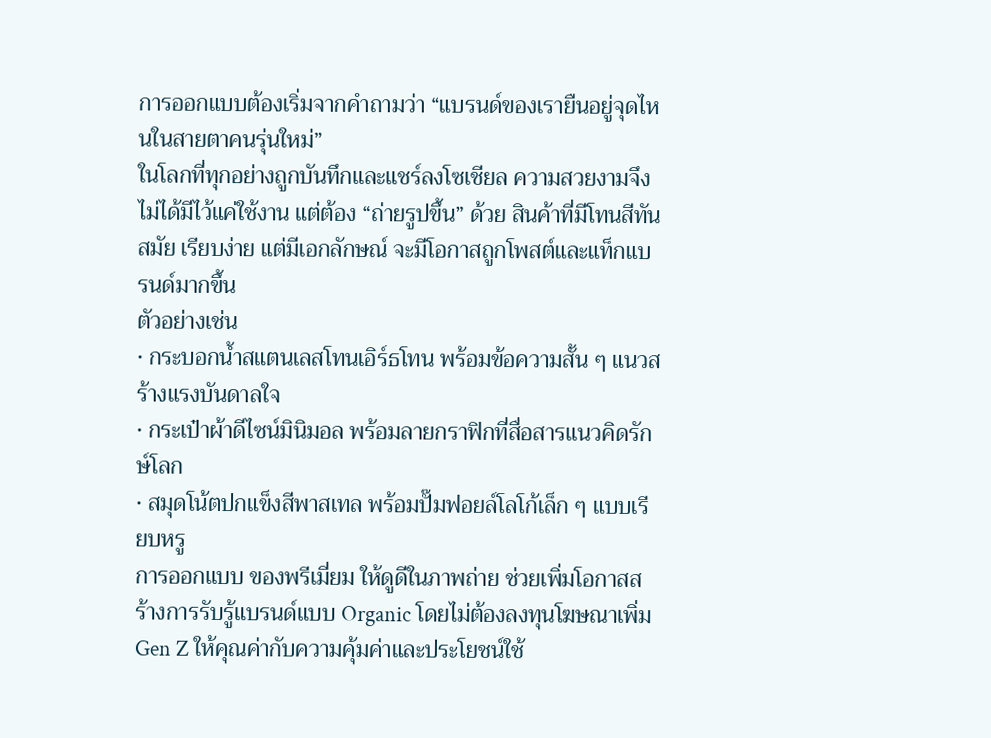การออกแบบต้องเริ่มจากคำถามว่า “แบรนด์ของเรายืนอยู่จุดไหนในสายตาคนรุ่นใหม่”
ในโลกที่ทุกอย่างถูกบันทึกและแชร์ลงโซเชียล ความสวยงามจึงไม่ได้มีไว้แค่ใช้งาน แต่ต้อง “ถ่ายรูปขึ้น” ด้วย สินค้าที่มีโทนสีทันสมัย เรียบง่าย แต่มีเอกลักษณ์ จะมีโอกาสถูกโพสต์และแท็กแบรนด์มากขึ้น
ตัวอย่างเช่น
• กระบอกน้ำสแตนเลสโทนเอิร์ธโทน พร้อมข้อความสั้น ๆ แนวสร้างแรงบันดาลใจ
• กระเป๋าผ้าดีไซน์มินิมอล พร้อมลายกราฟิกที่สื่อสารแนวคิดรักษ์โลก
• สมุดโน้ตปกแข็งสีพาสเทล พร้อมปั๊มฟอยล์โลโก้เล็ก ๆ แบบเรียบหรู
การออกแบบ ของพรีเมี่ยม ให้ดูดีในภาพถ่าย ช่วยเพิ่มโอกาสสร้างการรับรู้แบรนด์แบบ Organic โดยไม่ต้องลงทุนโฆษณาเพิ่ม
Gen Z ให้คุณค่ากับความคุ้มค่าและประโยชน์ใช้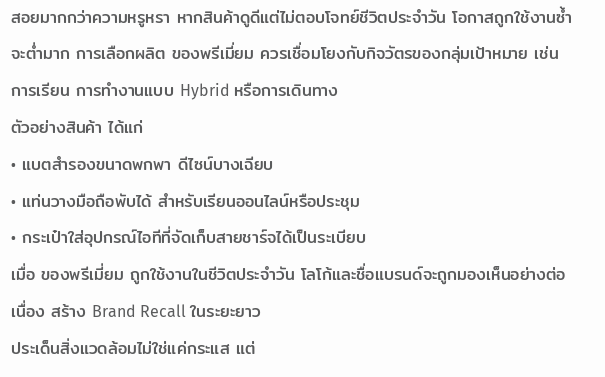สอยมากกว่าความหรูหรา หากสินค้าดูดีแต่ไม่ตอบโจทย์ชีวิตประจำวัน โอกาสถูกใช้งานซ้ำจะต่ำมาก การเลือกผลิต ของพรีเมี่ยม ควรเชื่อมโยงกับกิจวัตรของกลุ่มเป้าหมาย เช่น การเรียน การทำงานแบบ Hybrid หรือการเดินทาง
ตัวอย่างสินค้า ได้แก่
• แบตสำรองขนาดพกพา ดีไซน์บางเฉียบ
• แท่นวางมือถือพับได้ สำหรับเรียนออนไลน์หรือประชุม
• กระเป๋าใส่อุปกรณ์ไอทีที่จัดเก็บสายชาร์จได้เป็นระเบียบ
เมื่อ ของพรีเมี่ยม ถูกใช้งานในชีวิตประจำวัน โลโก้และชื่อแบรนด์จะถูกมองเห็นอย่างต่อเนื่อง สร้าง Brand Recall ในระยะยาว
ประเด็นสิ่งแวดล้อมไม่ใช่แค่กระแส แต่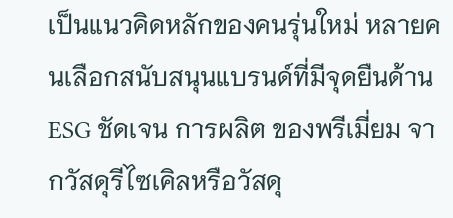เป็นแนวคิดหลักของคนรุ่นใหม่ หลายคนเลือกสนับสนุนแบรนด์ที่มีจุดยืนด้าน ESG ชัดเจน การผลิต ของพรีเมี่ยม จากวัสดุรีไซเคิลหรือวัสดุ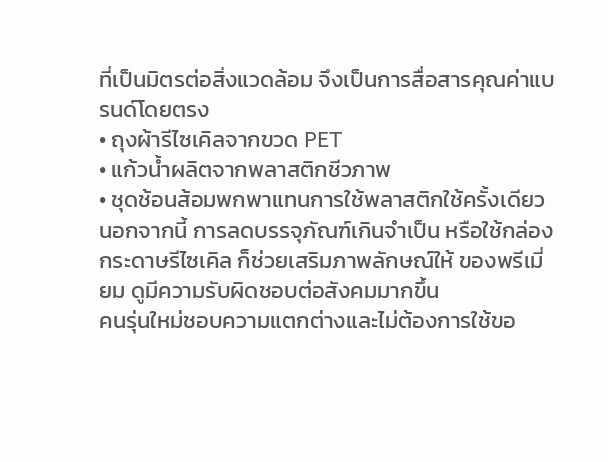ที่เป็นมิตรต่อสิ่งแวดล้อม จึงเป็นการสื่อสารคุณค่าแบรนด์โดยตรง
• ถุงผ้ารีไซเคิลจากขวด PET
• แก้วน้ำผลิตจากพลาสติกชีวภาพ
• ชุดช้อนส้อมพกพาแทนการใช้พลาสติกใช้ครั้งเดียว
นอกจากนี้ การลดบรรจุภัณฑ์เกินจำเป็น หรือใช้กล่องกระดาษรีไซเคิล ก็ช่วยเสริมภาพลักษณ์ให้ ของพรีเมี่ยม ดูมีความรับผิดชอบต่อสังคมมากขึ้น
คนรุ่นใหม่ชอบความแตกต่างและไม่ต้องการใช้ขอ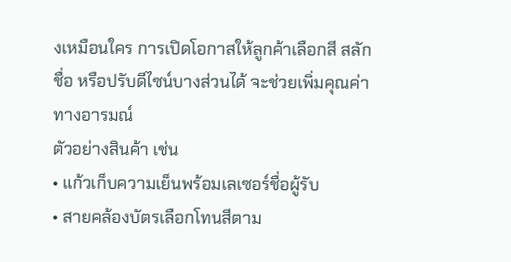งเหมือนใคร การเปิดโอกาสให้ลูกค้าเลือกสี สลักชื่อ หรือปรับดีไซน์บางส่วนได้ จะช่วยเพิ่มคุณค่าทางอารมณ์
ตัวอย่างสินค้า เช่น
• แก้วเก็บความเย็นพร้อมเลเซอร์ชื่อผู้รับ
• สายคล้องบัตรเลือกโทนสีตาม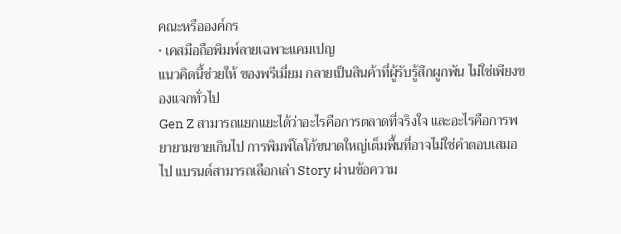คณะหรือองค์กร
• เคสมือถือพิมพ์ลายเฉพาะแคมเปญ
แนวคิดนี้ช่วยให้ ของพรีเมี่ยม กลายเป็นสินค้าที่ผู้รับรู้สึกผูกพัน ไม่ใช่เพียงของแจกทั่วไป
Gen Z สามารถแยกแยะได้ว่าอะไรคือการตลาดที่จริงใจ และอะไรคือการพยายามขายเกินไป การพิมพ์โลโก้ขนาดใหญ่เต็มพื้นที่อาจไม่ใช่คำตอบเสมอไป แบรนด์สามารถเลือกเล่า Story ผ่านข้อความ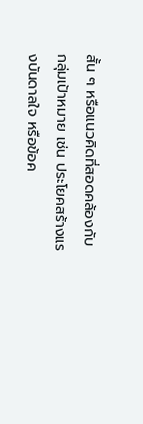สั้น ๆ หรือแนวคิดที่สอดคล้องกับกลุ่มเป้าหมาย เช่น ประโยคสร้างแรงบันดาลใจ หรือข้อค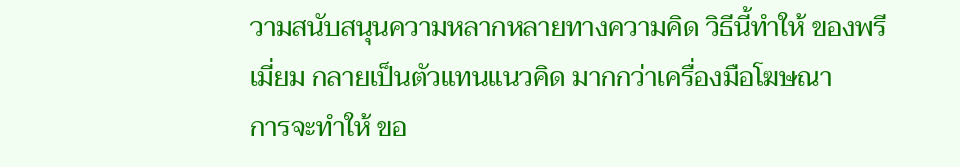วามสนับสนุนความหลากหลายทางความคิด วิธีนี้ทำให้ ของพรีเมี่ยม กลายเป็นตัวแทนแนวคิด มากกว่าเครื่องมือโฆษณา
การจะทำให้ ขอ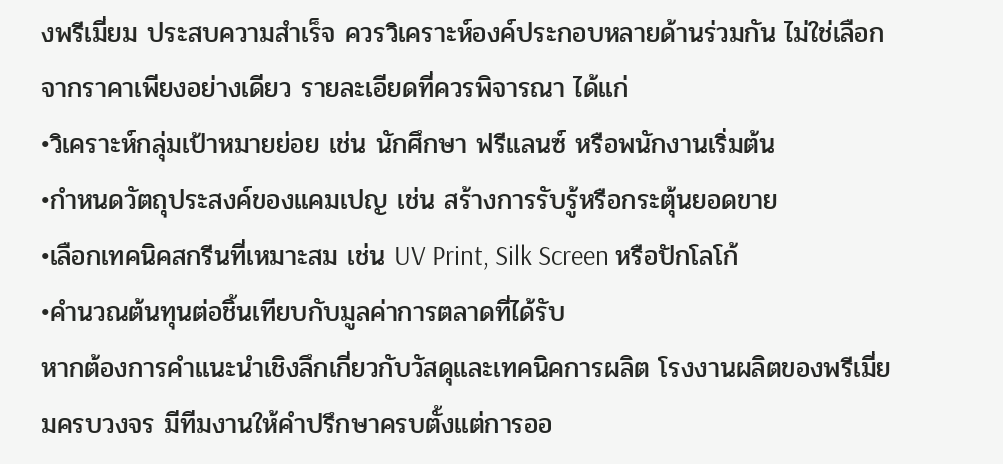งพรีเมี่ยม ประสบความสำเร็จ ควรวิเคราะห์องค์ประกอบหลายด้านร่วมกัน ไม่ใช่เลือกจากราคาเพียงอย่างเดียว รายละเอียดที่ควรพิจารณา ได้แก่
•วิเคราะห์กลุ่มเป้าหมายย่อย เช่น นักศึกษา ฟรีแลนซ์ หรือพนักงานเริ่มต้น
•กำหนดวัตถุประสงค์ของแคมเปญ เช่น สร้างการรับรู้หรือกระตุ้นยอดขาย
•เลือกเทคนิคสกรีนที่เหมาะสม เช่น UV Print, Silk Screen หรือปักโลโก้
•คำนวณต้นทุนต่อชิ้นเทียบกับมูลค่าการตลาดที่ได้รับ
หากต้องการคำแนะนำเชิงลึกเกี่ยวกับวัสดุและเทคนิคการผลิต โรงงานผลิตของพรีเมี่ยมครบวงจร มีทีมงานให้คำปรึกษาครบตั้งแต่การออ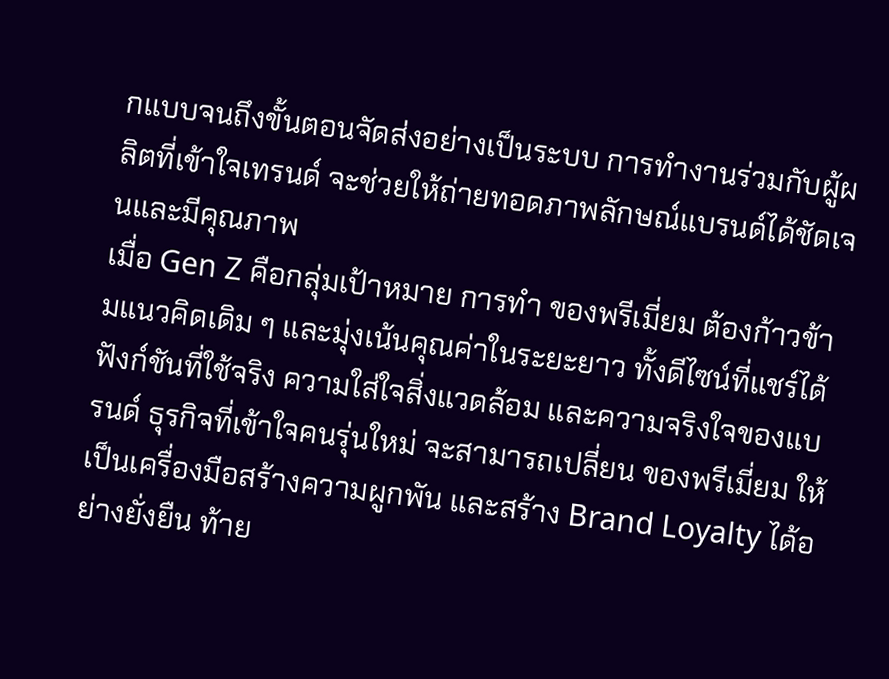กแบบจนถึงขั้นตอนจัดส่งอย่างเป็นระบบ การทำงานร่วมกับผู้ผลิตที่เข้าใจเทรนด์ จะช่วยให้ถ่ายทอดภาพลักษณ์แบรนด์ได้ชัดเจนและมีคุณภาพ
เมื่อ Gen Z คือกลุ่มเป้าหมาย การทำ ของพรีเมี่ยม ต้องก้าวข้ามแนวคิดเดิม ๆ และมุ่งเน้นคุณค่าในระยะยาว ทั้งดีไซน์ที่แชร์ได้ ฟังก์ชันที่ใช้จริง ความใส่ใจสิ่งแวดล้อม และความจริงใจของแบรนด์ ธุรกิจที่เข้าใจคนรุ่นใหม่ จะสามารถเปลี่ยน ของพรีเมี่ยม ให้เป็นเครื่องมือสร้างความผูกพัน และสร้าง Brand Loyalty ได้อย่างยั่งยืน ท้าย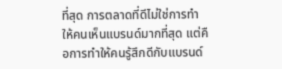ที่สุด การตลาดที่ดีไม่ใช่การทำให้คนเห็นแบรนด์มากที่สุด แต่คือการทำให้คนรู้สึกดีกับแบรนด์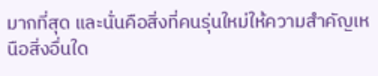มากที่สุด และนั่นคือสิ่งที่คนรุ่นใหม่ให้ความสำคัญเหนือสิ่งอื่นใด